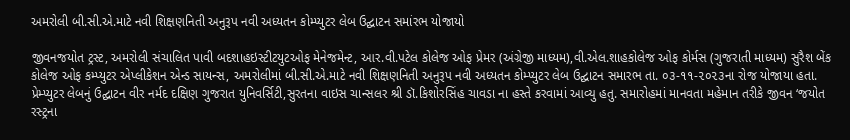અમરોલી બી.સી.એ.માટે નવી શિક્ષણનિતી અનુરૂપ નવી અધ્યતન કોમ્પ્યુટર લેબ ઉદ્ઘાટન સમાંરભ યોજાયો

જીવનજયોત ટ્રસ્ટ, અમરોલી સંચાલિત પાવી બદશાહઇસ્ટીટયુટઓફ મેનેજમેન્ટ, આર.વી.પટેલ કોલેજ ઓફ પ્રેમર (અંગ્રેજી માધ્યમ),વી.એલ.શાહકોલેજ ઓફ કોર્મસ (ગુજરાતી માધ્યમ) સુરૈશ બેંક કોલેજ ઓફ કમ્પ્યુટર એપ્લીકેશન એન્ડ સાયન્સ, અમરોલીમાં બી.સી.એ.માટે નવી શિક્ષણનિતી અનુરૂપ નવી અધ્યતન કોમ્પ્યુટર લેબ ઉદ્ઘાટન સમારભ તા. ૦૩-૧૧-૨૦૨૩ના રોજ યોજાયા હતા. પ્રેમ્પ્યુટર લેબનું ઉદ્ઘાટન વીર નર્મદ દક્ષિણ ગુજરાત યુનિવર્સિટી,સુરતના વાઇસ ચાન્સલર શ્રી ડૉ.કિશોરસિંહ ચાવડા ના હસ્તે કરવામાં આવ્યુ હતુ. સમારોહમાં માનવતા મહેમાન તરીકે જીવન ‘જયોત રસ્ટ્રના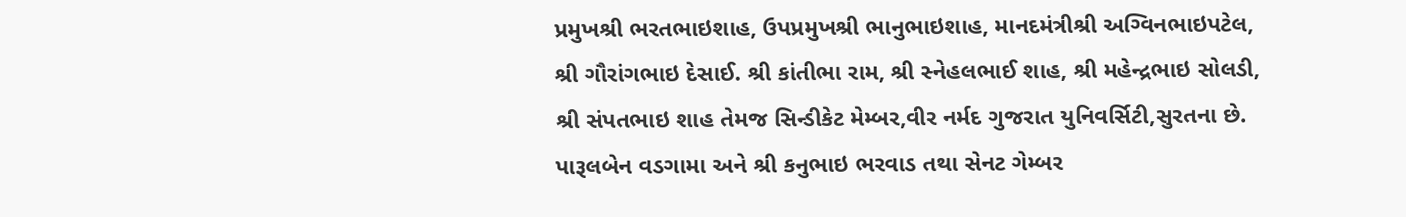પ્રમુખશ્રી ભરતભાઇશાહ, ઉપપ્રમુખશ્રી ભાનુભાઇશાહ, માનદમંત્રીશ્રી અગ્વિનભાઇપટેલ, શ્રી ગૌરાંગભાઇ દેસાઈ. શ્રી કાંતીભા રામ, શ્રી સ્નેહલભાઈ શાહ, શ્રી મહેન્દ્રભાઇ સોલડી, શ્રી સંપતભાઇ શાહ તેમજ સિન્ડીકેટ મેમ્બર,વીર નર્મદ ગુજરાત યુનિવર્સિટી,સુરતના છે. પારૂલબેન વડગામા અને શ્રી કનુભાઇ ભરવાડ તથા સેનટ ગેમ્બર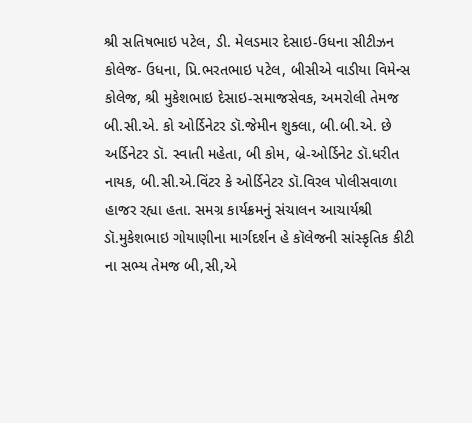શ્રી સતિષભાઇ પટેલ, ડી. મેલડમાર દેસાઇ-ઉધના સીટીઝન કોલેજ- ઉધના, પ્રિ.ભરતભાઇ પટેલ, બીસીએ વાડીયા વિમેન્સ કોલેજ, શ્રી મુકેશભાઇ દેસાઇ-સમાજસેવક, અમરોલી તેમજ બી.સી.એ. કો ઓર્ડિનેટર ડૉ.જેમીન શુક્લા, બી.બી.એ. છે અર્ડિનેટર ડૉ. સ્વાતી મહેતા, બી કોમ, બ્રે-ઓર્ડિનેટ ડૉ.ધરીત નાયક, બી.સી.એ.વિંટર કે ઓર્ડિનેટર ડૉ.વિરલ પોલીસવાળા હાજર રહ્યા હતા. સમગ્ર કાર્યક્રમનું સંચાલન આચાર્યશ્રી ડૉ.મુકેશભાઇ ગોયાણીના માર્ગદર્શન હે કૉલેજની સાંસ્કૃતિક કીટી ના સભ્ય તેમજ બી,સી,એ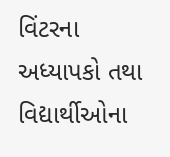વિંટરના અધ્યાપકો તથા વિદ્યાર્થીઓના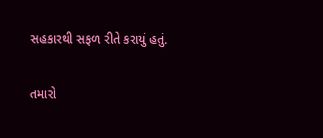સહકારથી સફળ રીતે કરાયું હતું.

તમારો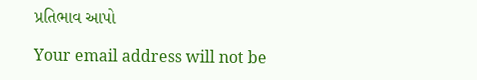પ્રતિભાવ આપો

Your email address will not be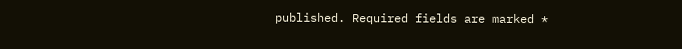published. Required fields are marked *